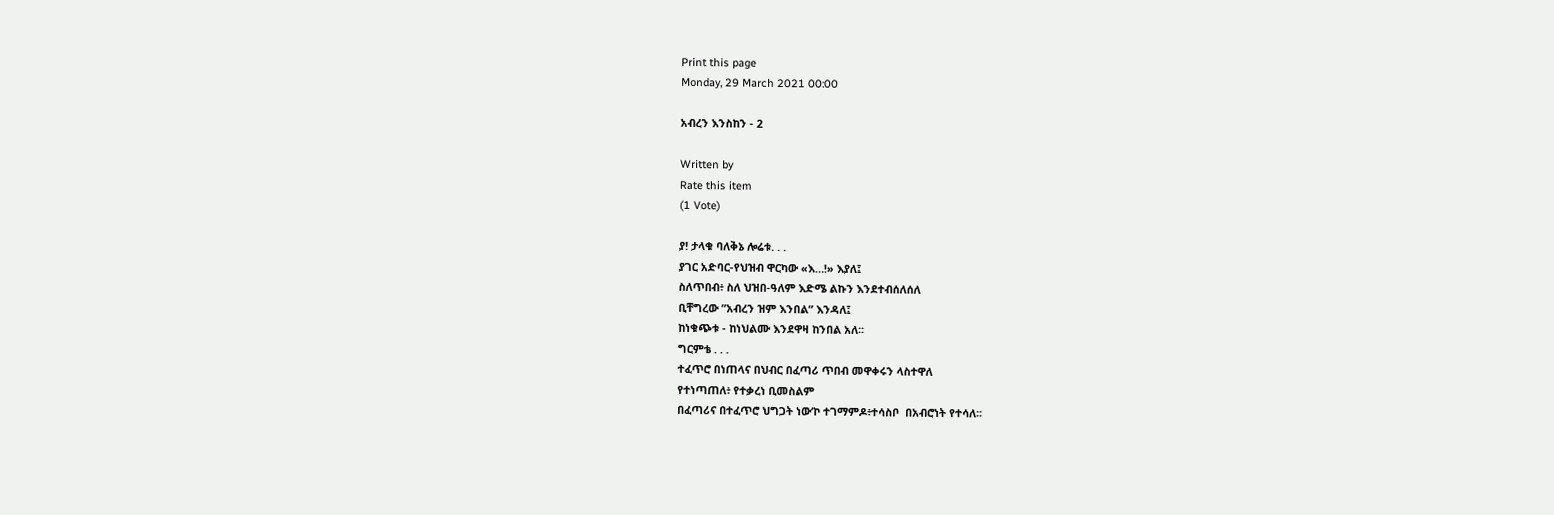Print this page
Monday, 29 March 2021 00:00

አብረን እንስከን - 2

Written by
Rate this item
(1 Vote)

ያ! ታላቁ ባለቅኔ ሎሬቱ. . .
ያገር አድባር-የህዝብ ዋርካው «እ…!» እያለ፤
ስለጥበብ፥ ስለ ህዝበ-ዓለም እድሜ ልኩን እንደተብሰለሰለ
ቢቸግረው ”አብረን ዝም እንበል” እንዳለ፤
ከነቁጭቱ - ከነህልሙ እንደዋዛ ከንበል አለ፡፡
ግርምቴ . . .
ተፈጥሮ በነጠላና በህብር በፈጣሪ ጥበብ መዋቀሩን ላስተዋለ
የተነጣጠለ፥ የተቃረነ ቢመስልም
በፈጣሪና በተፈጥሮ ህግጋት ነው’ኮ ተገማምዶ፥ተሳስቦ  በአብሮነት የተሳለ፡፡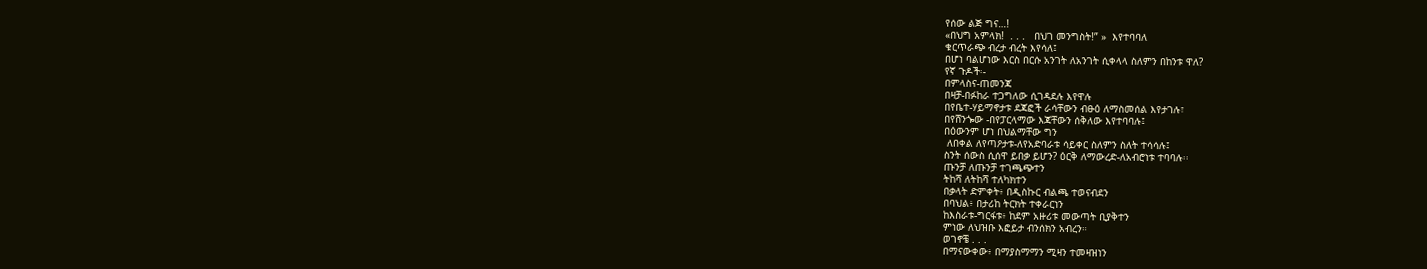የሰው ልጅ ግና…!
«በህግ አምላክ!  . . .   በህገ መንግስት!” »  እየተባባለ
ቁርጥራጭ ብረታ ብረት እየሳለ፤
በሆነ ባልሆነው እርስ በርሱ አንገት ለአንገት ሲቀላላ ስለምን በከንቱ ዋለ?
የኛ ጉዶች፡-
በምላስና-ጠመንጃ
በዛቻ-በፉከራ ተጋግለው ሲገዳደሉ እየዋሉ
በየቤተ-ሃይማኖታቱ ደጃፎች ራሳቸውን ብፁዕ ለማስመሰል እየታገሉ፣
በየሸንጐው -በየፓርላማው እጃቸውን ሰቅለው እየተባባሉ፤
በዕውንም ሆነ በህልማቸው ግን
 ለበቀል ለየጣዖታቱ-ለየአድባራቱ ሳይቀር ስለምን ስለት ተሳሳሉ፤
ስንት ሰውስ ሲሰዋ ይበቃ ይሆን? ዕርቅ ለማውረድ-ለአብሮነቱ ተባባሉ፡፡
ጡንቻ ለጡንቻ ተገጫጭተን
ትከሻ ለትከሻ ተለካክተን
በቃላት ድምቀት፥ በዲስኩር ብልጫ ተወናብደን
በባህል፥ በታሪከ ትርክት ተቀራርነን
ከእስራቱ-ግርፋቱ፥ ከደም አዙሪቱ መውጣት ቢያቅተን
ምነው ለህዝቡ እፎይታ ብንሰክን አብረን።
ወገኖቼ . . .
በማናውቀው፥ በማያስማማን ሚዛን ተመዛዝነን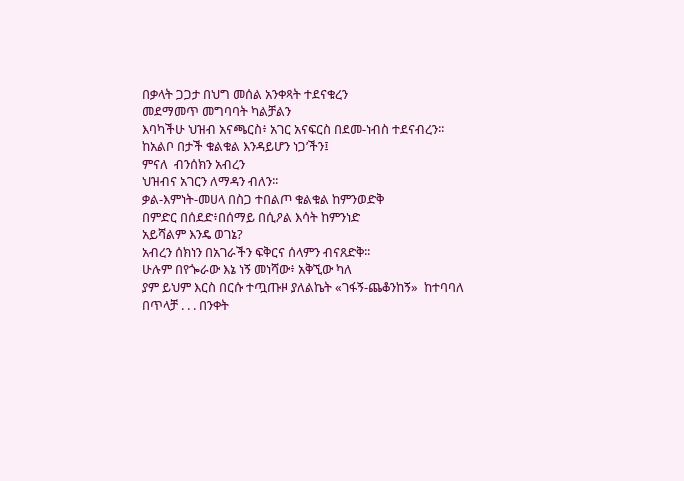በቃላት ጋጋታ በህግ መሰል አንቀጻት ተደናቁረን
መደማመጥ መግባባት ካልቻልን
እባካችሁ ህዝብ አናጫርስ፥ አገር አናፍርስ በደመ-ነብስ ተደናብረን፡፡
ከአልቦ በታች ቁልቁል እንዳይሆን ነጋ’ችን፤
ምናለ  ብንሰክን አብረን
ህዝብና አገርን ለማዳን ብለን፡፡
ቃል-እምነት-መሀላ በስጋ ተበልጦ ቁልቁል ከምንወድቅ
በምድር በሰደድ፥በሰማይ በሲዖል እሳት ከምንነድ
አይሻልም እንዴ ወገኔ?
አብረን ሰክነን በአገራችን ፍቅርና ሰላምን ብናጸድቅ፡፡
ሁሉም በየጐራው እኔ ነኝ መነሻው፥ አቅኚው ካለ
ያም ይህም እርስ በርሱ ተጧጡዞ ያለልኬት «ገፋኝ-ጨቆንከኝ»  ከተባባለ
በጥላቻ . . . በንቀት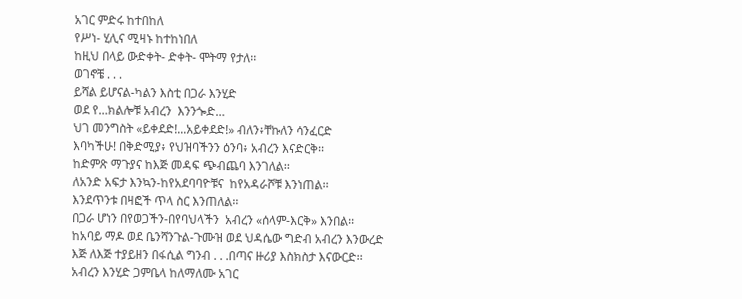አገር ምድሩ ከተበከለ
የሥነ- ሂሊና ሚዛኑ ከተከነበለ
ከዚህ በላይ ውድቀት- ድቀት- ሞትማ የታለ፡፡
ወገኖቼ . . .
ይሻል ይሆናል-ካልን እስቲ በጋራ እንሂድ
ወደ የ…ክልሎቹ አብረን  እንንጐድ…
ህገ መንግስት «ይቀደድ!...አይቀደድ!» ብለን፥ቸኩለን ሳንፈርድ
እባካችሁ! በቅድሚያ፥ የህዝባችንን ዕንባ፥ አብረን እናድርቅ፡፡
ከድምጽ ማጉያና ከእጅ መዳፍ ጭብጨባ እንገለል፡፡
ለአንድ አፍታ እንኳን-ከየአደባባዮቹና  ከየአዳራሾቹ እንነጠል፡፡
እንደጥንቱ በዛፎች ጥላ ስር እንጠለል፡፡
በጋራ ሆነን በየወጋችን-በየባህላችን  አብረን «ሰላም-እርቅ» እንበል፡፡
ከአባይ ማዶ ወደ ቤንሻንጉል-ጉሙዝ ወደ ህዳሴው ግድብ አብረን እንውረድ
እጅ ለእጅ ተያይዘን በፋሲል ግንብ . . .በጣና ዙሪያ እስክስታ እናውርድ፡፡
አብረን እንሂድ ጋምቤላ ከለማለሙ አገር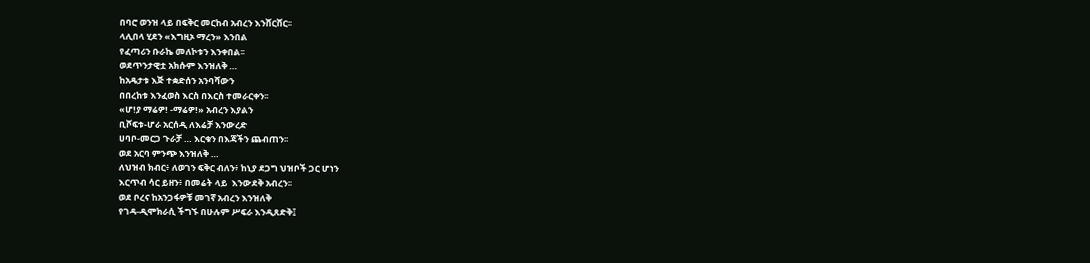በባሮ ወንዝ ላይ በፍቅር መርከብ አብረን እንሸርሸር፡፡
ላሊበላ ሂደን «እግዚኦ ማረን» እንበል
የፈጣሪን ቡራኬ መለኮቱን እንቀበል፡፡
ወደጥንታዊቷ አክሱም እንዝለቅ …
ከአዴታቱ እጅ ተቋድሰን አንባሻውን
በበረከቱ እንፈወስ እርስ በእርስ ተመራርቀን፡፡
«ሆ!ያ ማሬዎ! -ማሬዎ!» አብረን እያልን
ቢሾፍቱ-ሆራ አርሰዲ ለእሬቻ እንውረድ
ሀባቦ-መርጋ ጉራቻ … እርቁን በእጃችን ጨብጠን፡፡
ወደ አርባ ምንጭ እንዝለቅ …
ለህዝብ ክብር፥ ለወገን ፍቅር ብለን፥ ከኒያ ደጋግ ህዝቦች ጋር ሆነን
እርጥብ ሳር ይዘን፥ በመሬት ላይ  እንውደቅ አብረን፡፡
ወደ ቦረና ከአንጋፋዎቹ መገኛ አብረን እንዝለቅ
የገዳ-ዲሞክራሲ ችግኙ በሁሉም ሥፍራ እንዲጸድቅ፤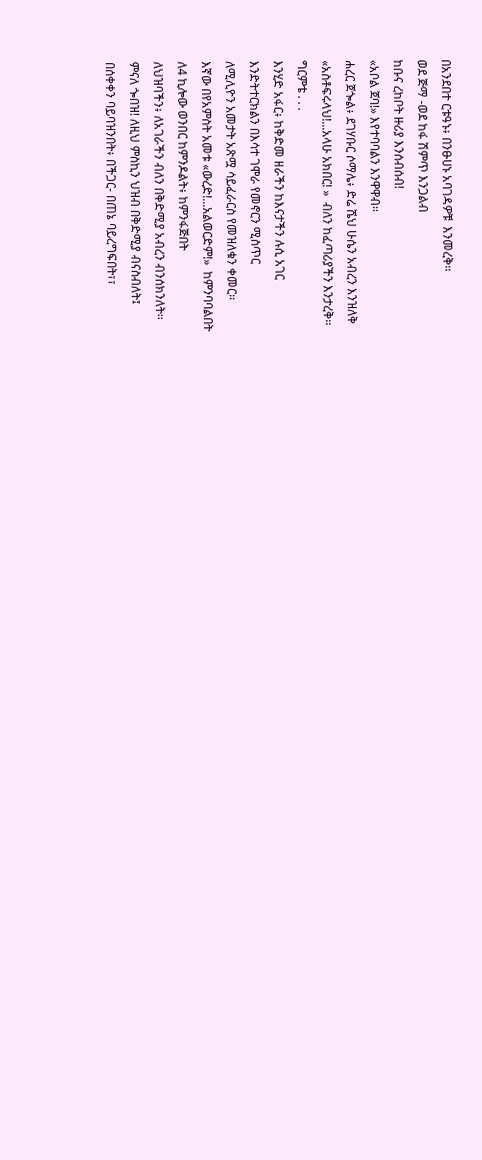በአንደበተ ርቱዓኑ፥ በንፁሀኑ አባገዳዎቹ  እንመረቅ፡፡
ወደ ጅማ -ወደ ከፋ ሽምጥ እንጋልብ
ከቡና ረከቦት ዙሪያ እንሰብሰብ!
«አቦል ጀባ!» እየተባባልን እንዋዋብ፡፡
ሐረር ጀጐል፥ ደገሃቡር ሶማሌ፥ ድሬ ሼህ ሁሴን አብረን እንዝለቅ
«አስቶፍሩላህ!...አላሁ አክበር! »  ብለን ከፈጣሪያችን እንታረቅ፡፡
ግርምቴ . . .
እንሂድ አፋር፥ ከቅድመ ዘራችን ከእናታችን ሉሲ አገር
እንድትተርክልን በእሳተ ገሞራ የመኖርን ሚስጥር
ለሚሊዮን አመታት አጽሟ ሳይፈራርስ የመዝለቁን ቀመር፡፡
እኛው በየአምስት አመቱ «ውረድ!...አልወርድም!»  ከምንባባልበት
ለ4 ኪሎው ወንበር ከምንዶልት፥ ከምንፋጅበት
ለህዝባችን፥ ለአገራችን ብለን በቅድሚያ አብረን ብንሰክንለት፡፡
ምናለ ጐበዝ! ለዚህ ምስኪን ህዝብ በቅድሚያ ብናስብለት፤
በሰቀቀን ባይባዝንበት፥ በችጋር- በጠኔ ባይረግፍበት፣፣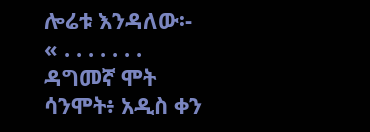ሎሬቱ እንዳለው፡-
« . . . . . . .
ዳግመኛ ሞት ሳንሞት፥ አዲስ ቀን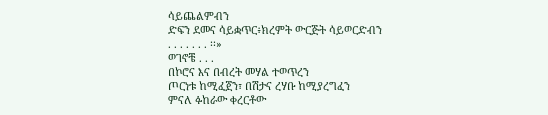ሳይጨልምብን
ድፍን ደመና ሳይቋጥር፥ክረምት ውርጅት ሳይወርድብን
. . . . . . . ፡፡»
ወገኖቼ . . .
በኮሮና እና በብረት መሃል ተወጥረን
ጦርነቱ ከሚፈጀን፣ በሽታና ረሃቡ ከሚያረግፈን
ምናለ ፉከራው ቀረርቶው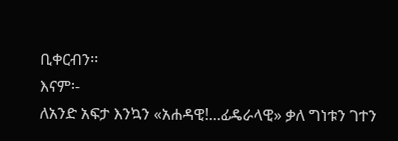ቢቀርብን፡፡
እናም፡-
ለአንድ አፍታ እንኳን «አሐዳዊ!...ፊዴራላዊ» ቃለ ግነቱን ገተን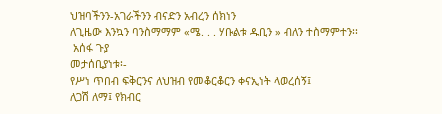ህዝባችንን-አገራችንን ብናድን አብረን ሰክነን
ለጊዜው እንኳን ባንስማማም «ሜ. . . ሃቡልቱ ዱቢን » ብለን ተስማምተን፡፡
 አሰፋ ጉያ
መታሰቢያነቱ፡-
የሥነ ጥበብ ፍቅርንና ለህዝብ የመቆርቆርን ቀናኢነት ላወረሰኝ፤
ለጋሽ ለማ፤ የክብር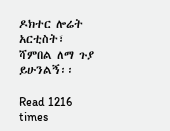ዶክተር ሎሬት አርቲስት፣ ሻምበል ለማ ጉያ ይሁንልኝ፡፡

Read 1216 times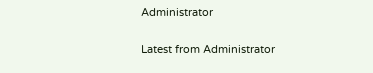Administrator

Latest from Administrator